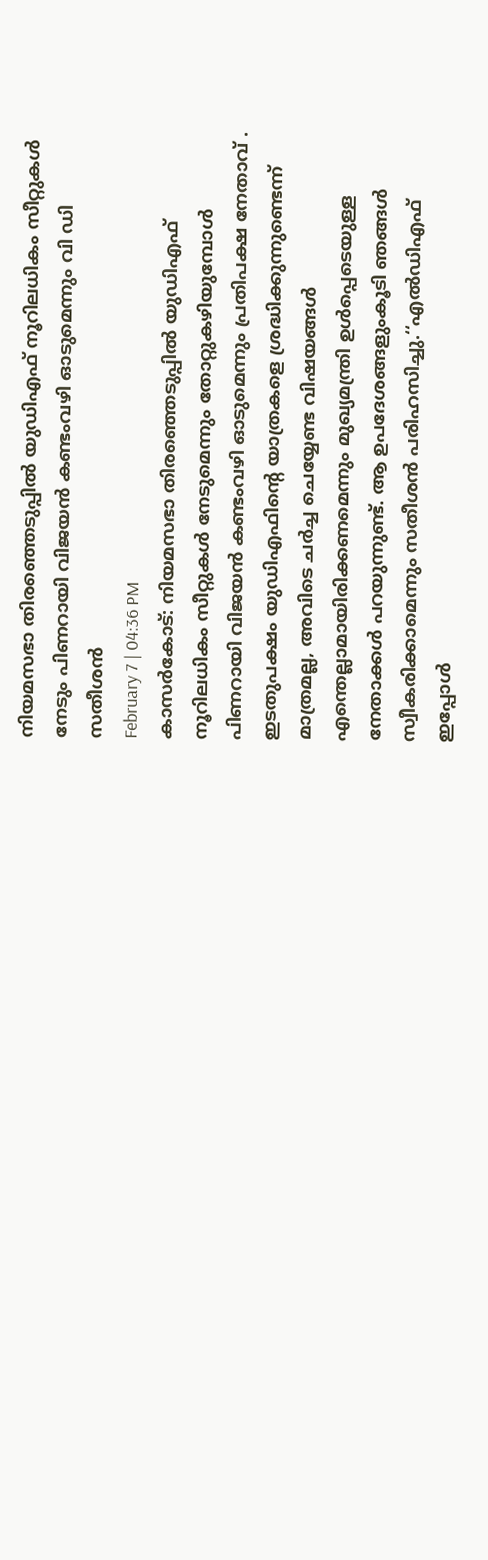നിയമസഭാ തിരഞ്ഞെടുപ്പിൽ യുഡിഎഫ് നൂറിലധികം സീറ്റുകൾ നേടും പിണറായി വിജയൻ കണ്ടംവഴി ഓടുമെന്നും വി ഡി സതീശൻ
February 7 | 04:36 PM
കാസർകോട്: നിയമസഭാ തിരഞ്ഞെടുപ്പിൽ യുഡിഎഫ് നൂറിലധികം സീറ്റുകൾ നേടുമെന്നും തോറ്റുകഴിയുമ്പോൾ പിണറായി വിജയൻ കണ്ടംവഴി ഓടുമെന്നും പ്രതിപക്ഷ നേതാവ് . ഇടതുപക്ഷം യുഡിഎഫിന്റെ യാത്രകളെ ശ്രദ്ധിക്കുന്നുണ്ടെന്ന് മാത്രമല്ല, അവിടെ ചർച്ച ചെയ്യേണ്ട വിഷയങ്ങൾ എന്തെല്ലാമായിരിക്കണമെന്നും മുഖ്യമന്ത്രി ഉൾപ്പെടെയുള്ള നേതാക്കൾ പറയുന്നുണ്ട്. ആ ഉപദേശങ്ങളുംകൂടി ഞങ്ങൾ സ്വീകരിക്കാമെന്നും സതീശൻ പരിഹസിച്ചു.‘‘എൽഡിഎഫ് ഇപ്പോൾ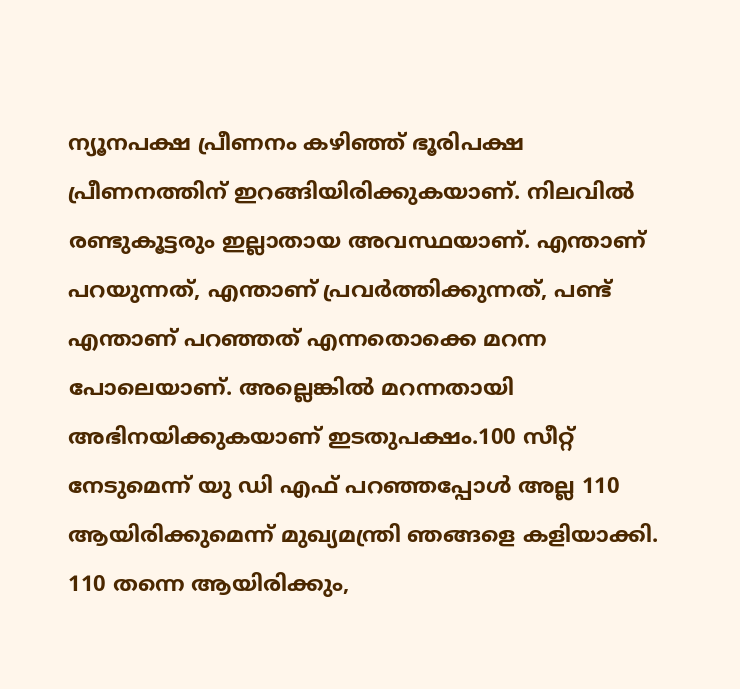ന്യൂനപക്ഷ പ്രീണനം കഴിഞ്ഞ് ഭൂരിപക്ഷ പ്രീണനത്തിന് ഇറങ്ങിയിരിക്കുകയാണ്. നിലവിൽ രണ്ടുകൂട്ടരും ഇല്ലാതായ അവസ്ഥയാണ്. എന്താണ് പറയുന്നത്, എന്താണ് പ്രവർത്തിക്കുന്നത്, പണ്ട് എന്താണ് പറഞ്ഞത് എന്നതൊക്കെ മറന്ന പോലെയാണ്. അല്ലെങ്കിൽ മറന്നതായി അഭിനയിക്കുകയാണ് ഇടതുപക്ഷം.100 സീറ്റ് നേടുമെന്ന് യു ഡി എഫ് പറഞ്ഞപ്പോൾ അല്ല 110 ആയിരിക്കുമെന്ന് മുഖ്യമന്ത്രി ഞങ്ങളെ കളിയാക്കി. 110 തന്നെ ആയിരിക്കും,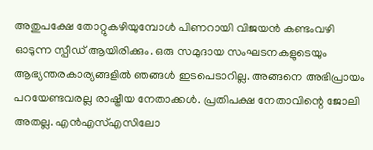അതുപക്ഷേ തോറ്റുകഴിയുമ്പോൾ പിണറായി വിജയൻ കണ്ടംവഴി ഓടുന്ന സ്പീഡ് ആയിരിക്കും. ഒരു സമുദായ സംഘടനകളുടെയും ആഭ്യന്തരകാര്യങ്ങളിൽ ഞങ്ങൾ ഇടപെടാറില്ല. അങ്ങനെ അഭിപ്രായം പറയേണ്ടവരല്ല രാഷ്ട്രീയ നേതാക്കൾ. പ്രതിപക്ഷ നേതാവിന്റെ ജോലി അതല്ല. എൻഎസ്എസിലോ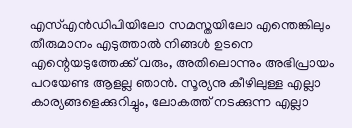എസ്എൻഡിപിയിലോ സമസ്തയിലോ എന്തെങ്കിലും തീരുമാനം എടുത്താൽ നിങ്ങൾ ഉടനെ എന്റെയടുത്തേക്ക് വരും, അതിലൊന്നും അഭിപ്രായം പറയേണ്ട ആളല്ല ഞാൻ. സൂര്യനു കീഴിലുള്ള എല്ലാ കാര്യങ്ങളെക്കുറിച്ചും, ലോകത്ത് നടക്കുന്ന എല്ലാ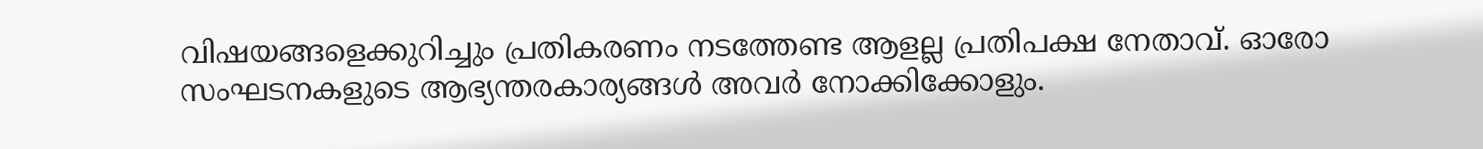വിഷയങ്ങളെക്കുറിച്ചും പ്രതികരണം നടത്തേണ്ട ആളല്ല പ്രതിപക്ഷ നേതാവ്. ഓരോ സംഘടനകളുടെ ആഭ്യന്തരകാര്യങ്ങൾ അവർ നോക്കിക്കോളും.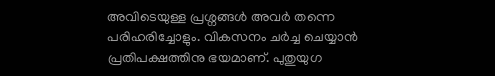അവിടെയുള്ള പ്രശ്നങ്ങൾ അവർ തന്നെ പരിഹരിച്ചോളും. വികസനം ചർച്ച ചെയ്യാൻ പ്രതിപക്ഷത്തിനു ഭയമാണ്. പുതുയുഗ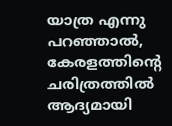യാത്ര എന്നു പറഞ്ഞാൽ, കേരളത്തിന്റെ ചരിത്രത്തിൽ ആദ്യമായി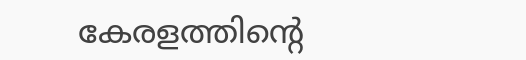കേരളത്തിന്റെ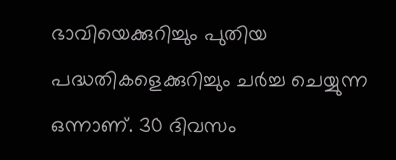ഭാവിയെക്കുറിച്ചും പുതിയ പദ്ധതികളെക്കുറിച്ചും ചർച്ച ചെയ്യുന്ന ഒന്നാണ്. 30 ദിവസം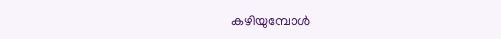കഴിയുമ്പോൾ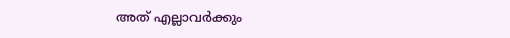അത് എല്ലാവർക്കും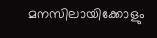മനസിലായിക്കോളും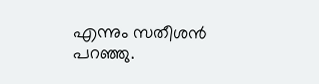എന്നും സതീശൻ പറഞ്ഞു.